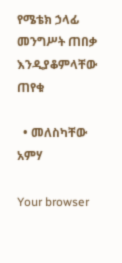የሜቴክ ኃላፊ መንግሥት ጠበቃ እንዲያቆምላቸው ጠየቁ

  • መለስካቸው አምሃ

Your browser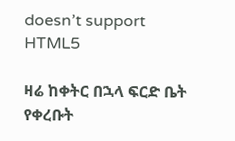doesn’t support HTML5

ዛሬ ከቀትር በኋላ ፍርድ ቤት የቀረቡት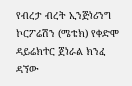የብረታ ብረት ኢንጅነሪንግ ኮርፖሬሽን (ሜቴክ) የቀድሞ ዳይሬክተር ጀነራል ክንፈ ዳኘው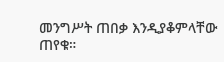መንግሥት ጠበቃ እንዲያቆምላቸው ጠየቁ።